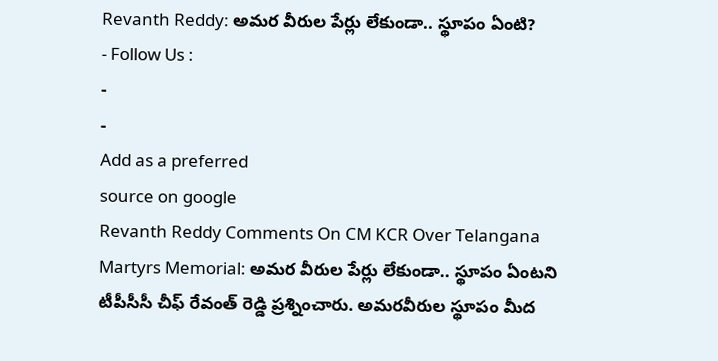Revanth Reddy: అమర వీరుల పేర్లు లేకుండా.. స్థూపం ఏంటి?
- Follow Us :
-
-
Add as a preferred
source on google
Revanth Reddy Comments On CM KCR Over Telangana Martyrs Memorial: అమర వీరుల పేర్లు లేకుండా.. స్థూపం ఏంటని టీపీసీసీ చీఫ్ రేవంత్ రెడ్డి ప్రశ్నించారు. అమరవీరుల స్థూపం మీద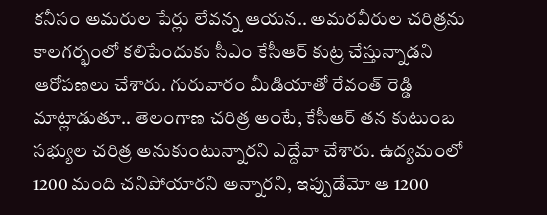కనీసం అమరుల పేర్లు లేవన్న ఆయన.. అమరవీరుల చరిత్రను కాలగర్భంలో కలిపేందుకు సీఎం కేసీఆర్ కుట్ర చేస్తున్నాడని ఆరోపణలు చేశారు. గురువారం మీడియాతో రేవంత్ రెడ్డి మాట్లాడుతూ.. తెలంగాణ చరిత్ర అంటే, కేసీఆర్ తన కుటుంబ సభ్యుల చరిత్ర అనుకుంటున్నారని ఎద్దేవా చేశారు. ఉద్యమంలో 1200 మంది చనిపోయారని అన్నారని, ఇప్పుడేమో ఆ 1200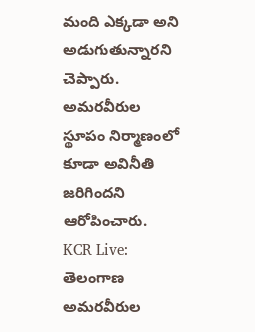మంది ఎక్కడా అని అడుగుతున్నారని చెప్పారు. అమరవీరుల స్థూపం నిర్మాణంలో కూడా అవినీతి జరిగిందని ఆరోపించారు.
KCR Live: తెలంగాణ అమరవీరుల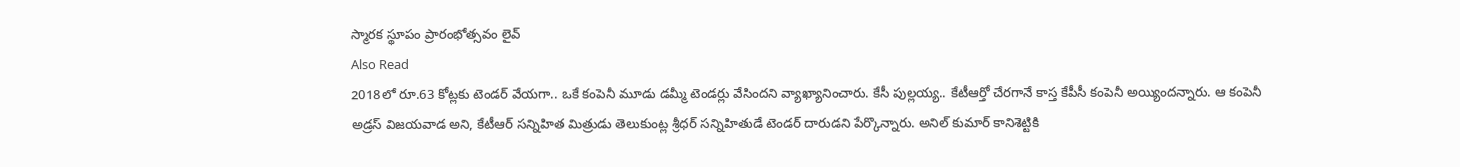స్మారక స్థూపం ప్రారంభోత్సవం లైవ్
Also Read
2018లో రూ.63 కోట్లకు టెండర్ వేయగా.. ఒకే కంపెనీ మూడు డమ్మీ టెండర్లు వేసిందని వ్యాఖ్యానించారు. కేసీ పుల్లయ్య.. కేటీఆర్తో చేరగానే కాస్త కేపీసీ కంపెనీ అయ్యిందన్నారు. ఆ కంపెనీ అడ్రస్ విజయవాడ అని, కేటీఆర్ సన్నిహిత మిత్రుడు తెలుకుంట్ల శ్రీధర్ సన్నిహితుడే టెండర్ దారుడని పేర్కొన్నారు. అనిల్ కుమార్ కానిశెట్టికి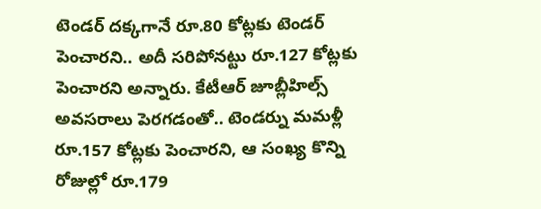టెండర్ దక్కగానే రూ.80 కోట్లకు టెండర్ పెంచారని.. అదీ సరిపోనట్టు రూ.127 కోట్లకు పెంచారని అన్నారు. కేటీఆర్ జూబ్లీహిల్స్ అవసరాలు పెరగడంతో.. టెండర్ను మమళ్లీ రూ.157 కోట్లకు పెంచారని, ఆ సంఖ్య కొన్ని రోజుల్లో రూ.179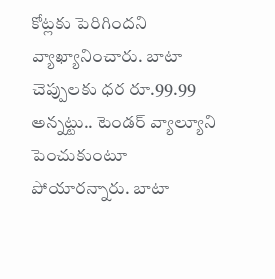కోట్లకు పెరిగిందని వ్యాఖ్యానించారు. బాటా చెప్పులకు ధర రూ.99.99 అన్నట్టు.. టెండర్ వ్యాల్యూని పెంచుకుంటూ పోయారన్నారు. బాటా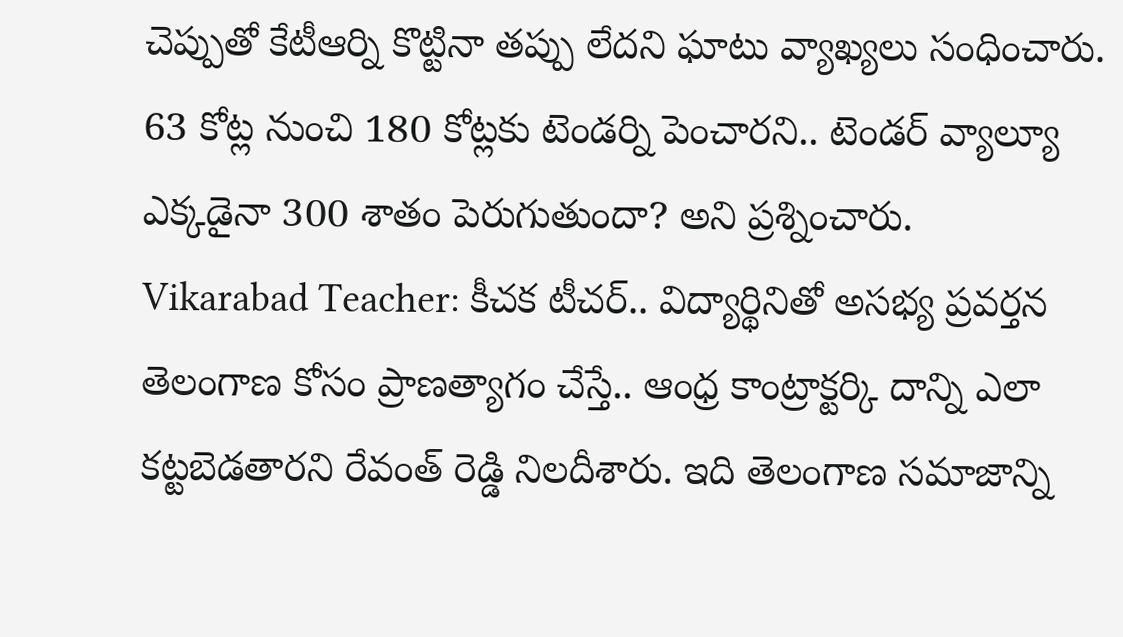చెప్పుతో కేటీఆర్ని కొట్టినా తప్పు లేదని ఘాటు వ్యాఖ్యలు సంధించారు. 63 కోట్ల నుంచి 180 కోట్లకు టెండర్ని పెంచారని.. టెండర్ వ్యాల్యూ ఎక్కడైనా 300 శాతం పెరుగుతుందా? అని ప్రశ్నించారు.
Vikarabad Teacher: కీచక టీచర్.. విద్యార్థినితో అసభ్య ప్రవర్తన
తెలంగాణ కోసం ప్రాణత్యాగం చేస్తే.. ఆంధ్ర కాంట్రాక్టర్కి దాన్ని ఎలా కట్టబెడతారని రేవంత్ రెడ్డి నిలదీశారు. ఇది తెలంగాణ సమాజాన్ని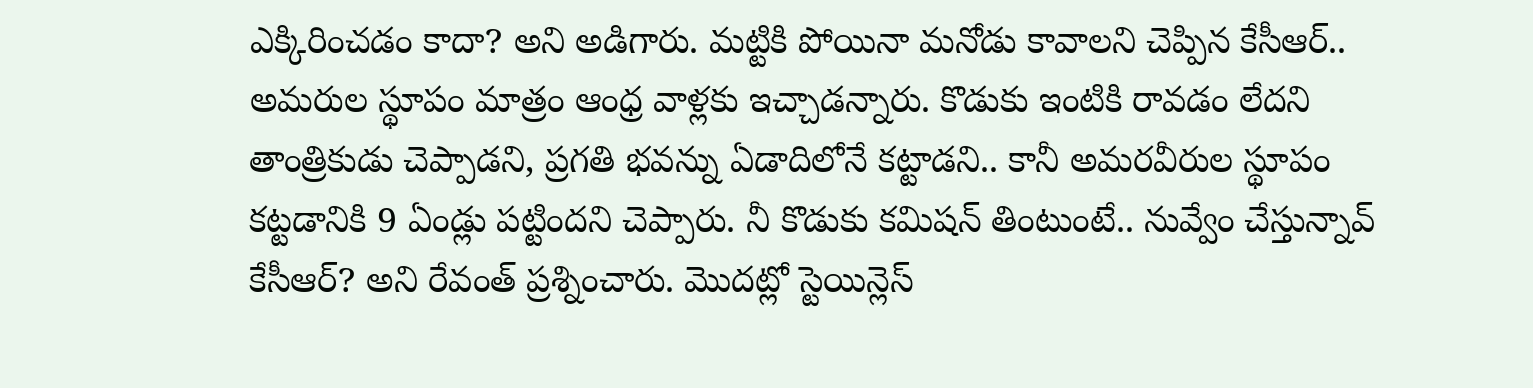ఎక్కిరించడం కాదా? అని అడిగారు. మట్టికి పోయినా మనోడు కావాలని చెప్పిన కేసీఆర్.. అమరుల స్థూపం మాత్రం ఆంధ్ర వాళ్లకు ఇచ్చాడన్నారు. కొడుకు ఇంటికి రావడం లేదని తాంత్రికుడు చెప్పాడని, ప్రగతి భవన్ను ఏడాదిలోనే కట్టాడని.. కానీ అమరవీరుల స్థూపం కట్టడానికి 9 ఏండ్లు పట్టిందని చెప్పారు. నీ కొడుకు కమిషన్ తింటుంటే.. నువ్వేం చేస్తున్నావ్ కేసీఆర్? అని రేవంత్ ప్రశ్నించారు. మొదట్లో స్టెయిన్లెస్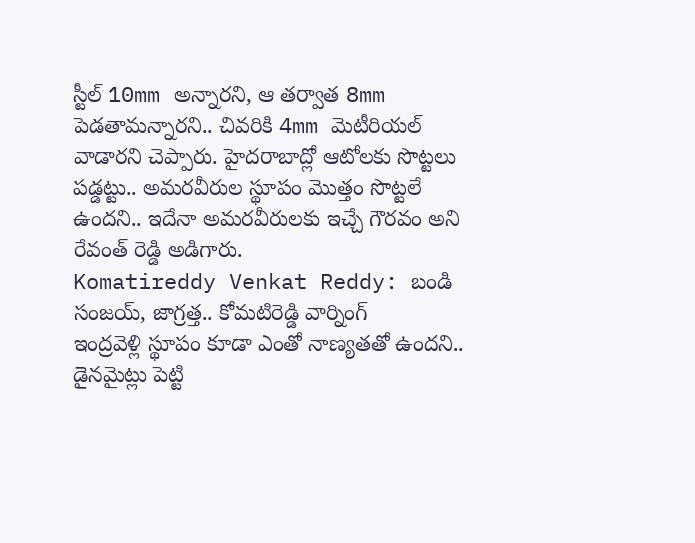స్టీల్ 10mm అన్నారని, ఆ తర్వాత 8mm పెడతామన్నారని.. చివరికి 4mm మెటీరియల్ వాడారని చెప్పారు. హైదరాబాద్లో ఆటోలకు సొట్టలు పడ్డట్టు.. అమరవీరుల స్థూపం మొత్తం సొట్టలే ఉందని.. ఇదేనా అమరవీరులకు ఇచ్చే గౌరవం అని రేవంత్ రెడ్డి అడిగారు.
Komatireddy Venkat Reddy: బండి సంజయ్, జాగ్రత్త.. కోమటిరెడ్డి వార్నింగ్
ఇంద్రవెళ్లి స్థూపం కూడా ఎంతో నాణ్యతతో ఉందని.. డైనమైట్లు పెట్టి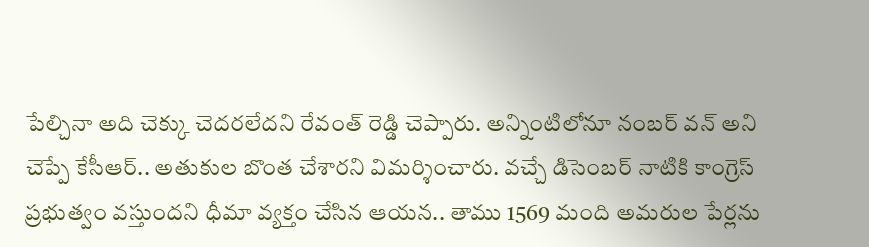పేల్చినా అది చెక్కు చెదరలేదని రేవంత్ రెడ్డి చెప్పారు. అన్నింటిలోనూ నంబర్ వన్ అని చెప్పే కేసీఆర్.. అతుకుల బొంత చేశారని విమర్శించారు. వచ్చే డిసెంబర్ నాటికి కాంగ్రెస్ ప్రభుత్వం వస్తుందని ధీమా వ్యక్తం చేసిన ఆయన.. తాము 1569 మంది అమరుల పేర్లను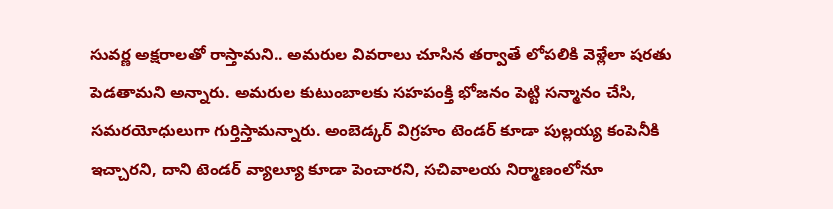సువర్ణ అక్షరాలతో రాస్తామని.. అమరుల వివరాలు చూసిన తర్వాతే లోపలికి వెళ్లేలా షరతు పెడతామని అన్నారు. అమరుల కుటుంబాలకు సహపంక్తి భోజనం పెట్టి సన్మానం చేసి, సమరయోధులుగా గుర్తిస్తామన్నారు. అంబెడ్కర్ విగ్రహం టెండర్ కూడా పుల్లయ్య కంపెనీకి ఇచ్చారని, దాని టెండర్ వ్యాల్యూ కూడా పెంచారని, సచివాలయ నిర్మాణంలోనూ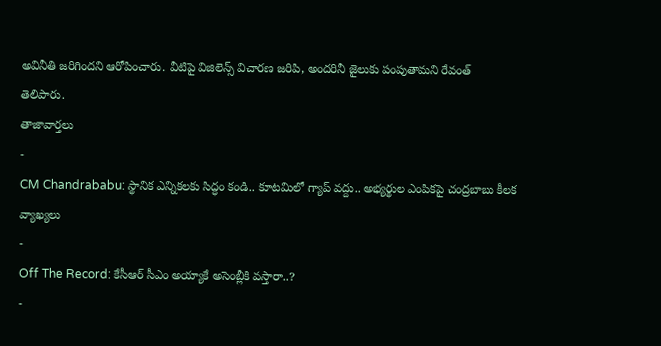అవినీతి జరిగిందని ఆరోపించారు. వీటిపై విజిలెన్స్ విచారణ జరిపి, అందరినీ జైలుకు పంపుతామని రేవంత్ తెలిపారు.
తాజావార్తలు
-
CM Chandrababu: స్థానిక ఎన్నికలకు సిద్ధం కండి.. కూటమిలో గ్యాప్ వద్దు.. అభ్యర్థుల ఎంపికపై చంద్రబాబు కీలక వ్యాఖ్యలు
-
Off The Record: కేసీఆర్ సీఎం అయ్యాకే అసెంబ్లీకి వస్తారా..?
-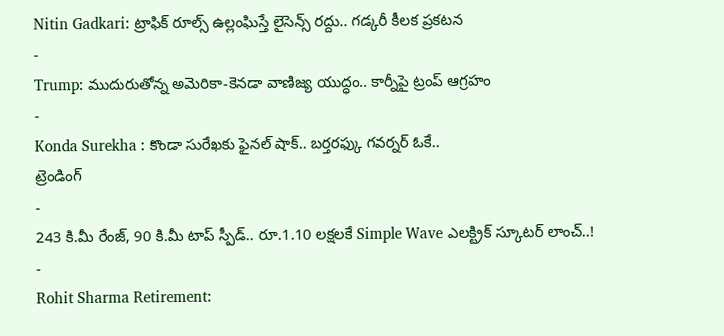Nitin Gadkari: ట్రాఫిక్ రూల్స్ ఉల్లంఘిస్తే లైసెన్స్ రద్దు.. గడ్కరీ కీలక ప్రకటన
-
Trump: ముదురుతోన్న అమెరికా-కెనడా వాణిజ్య యుద్ధం.. కార్నీపై ట్రంప్ ఆగ్రహం
-
Konda Surekha : కొండా సురేఖకు ఫైనల్ షాక్.. బర్తరఫ్కు గవర్నర్ ఓకే..
ట్రెండింగ్
-
243 కి.మీ రేంజ్, 90 కి.మీ టాప్ స్పీడ్.. రూ.1.10 లక్షలకే Simple Wave ఎలక్ట్రిక్ స్కూటర్ లాంచ్..!
-
Rohit Sharma Retirement: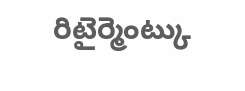రిటైర్మెంట్కు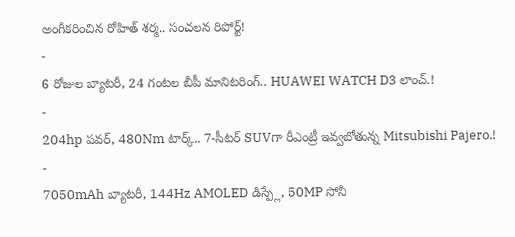అంగీకరించిన రోహిత్ శర్మ.. సంచలన రిపోర్ట్!
-
6 రోజుల బ్యాటరీ, 24 గంటల బీపీ మానిటరింగ్.. HUAWEI WATCH D3 లాంచ్.!
-
204hp పవర్, 480Nm టార్క్.. 7-సీటర్ SUVగా రీఎంట్రీ ఇవ్వబోతున్న Mitsubishi Pajero.!
-
7050mAh బ్యాటరీ, 144Hz AMOLED డిస్ప్లే, 50MP సోనీ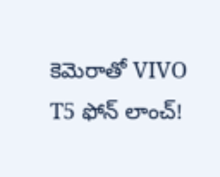కెమెరాతో VIVO T5 ఫోన్ లాంచ్!